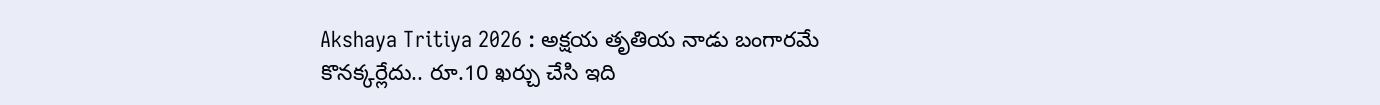Akshaya Tritiya 2026 : అక్షయ తృతియ నాడు బంగారమే కొనక్కర్లేదు.. రూ.10 ఖర్చు చేసి ఇది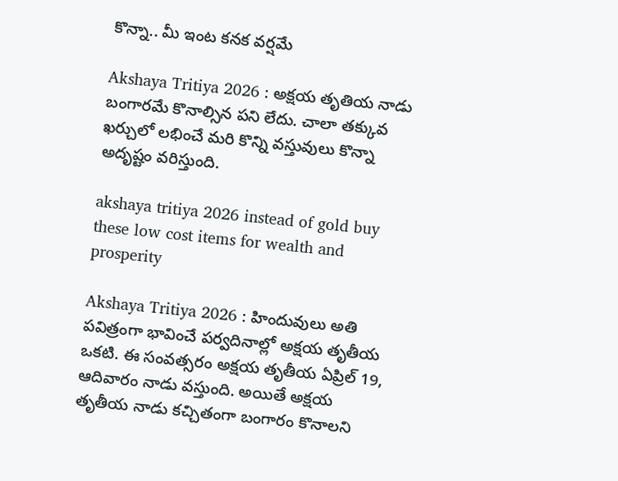కొన్నా.. మీ ఇంట కనక వర్షమే

Akshaya Tritiya 2026 : అక్షయ తృతియ నాడు బంగారమే కొనాల్సిన పని లేదు. చాలా తక్కువ ఖర్చులో లభించే మరి కొన్ని వస్తువులు కొన్నా అదృష్టం వరిస్తుంది.

akshaya tritiya 2026 instead of gold buy these low cost items for wealth and prosperity

Akshaya Tritiya 2026 : హిందువులు అతి పవిత్రంగా భావించే పర్వదినాల్లో అక్షయ తృతీయ ఒకటి. ఈ సంవత్సరం అక్షయ తృతీయ ఏప్రిల్ 19, ఆదివారం నాడు వస్తుంది. అయితే అక్షయ తృతీయ నాడు కచ్చితంగా బంగారం కొనాలని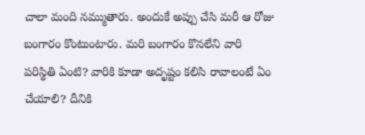చాలా మంది నమ్ముతారు. అందుకే అప్పు చేసి మరీ ఆ రోజు బంగారం కొంటుంటారు. మరి బంగారం కొనలేని వారి పరిస్థితి ఏంటి? వారికి కూడా అదృష్టం కలిసి రావాలంటే ఏం చేయాలి? దీనికి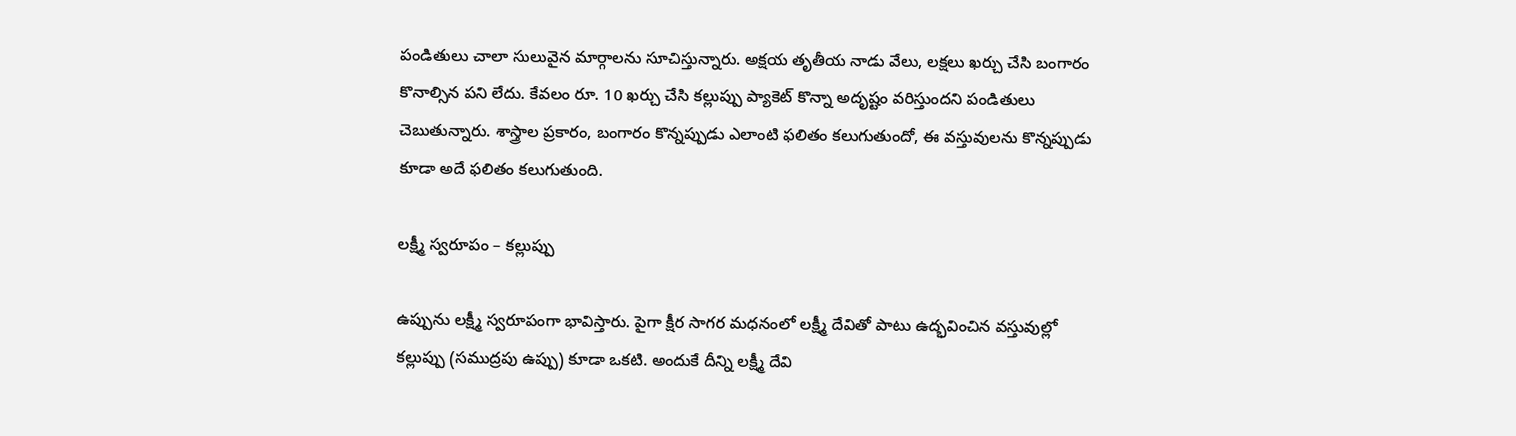పండితులు చాలా సులువైన మార్గాలను సూచిస్తున్నారు. అక్షయ తృతీయ నాడు వేలు, లక్షలు ఖర్చు చేసి బంగారం కొనాల్సిన పని లేదు. కేవలం రూ. 10 ఖర్చు చేసి కల్లుప్పు ప్యాకెట్ కొన్నా అదృష్టం వరిస్తుందని పండితులు చెబుతున్నారు. శాస్త్రాల ప్రకారం, బంగారం కొన్నప్పుడు ఎలాంటి ఫలితం కలుగుతుందో, ఈ వస్తువులను కొన్నప్పుడు కూడా అదే ఫలితం కలుగుతుంది.

లక్ష్మీ స్వరూపం – కల్లుప్పు

ఉప్పును లక్ష్మీ స్వరూపంగా భావిస్తారు. పైగా క్షీర సాగర మధనంలో లక్ష్మీ దేవితో పాటు ఉద్భవించిన వస్తువుల్లో కల్లుప్పు (సముద్రపు ఉప్పు) కూడా ఒకటి. అందుకే దీన్ని లక్ష్మీ దేవి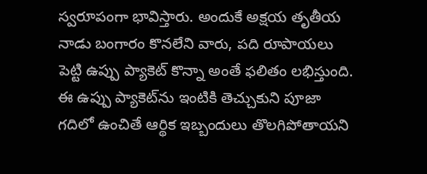స్వరూపంగా భావిస్తారు. అందుకే అక్షయ తృతీయ నాడు బంగారం కొనలేని వారు, పది రూపాయలు పెట్టి ఉప్పు ప్యాకెట్ కొన్నా అంతే ఫలితం లభిస్తుంది. ఈ ఉప్పు ప్యాకెట్‌ను ఇంటికి తెచ్చుకుని పూజా గదిలో ఉంచితే ఆర్థిక ఇబ్బందులు తొలగిపోతాయని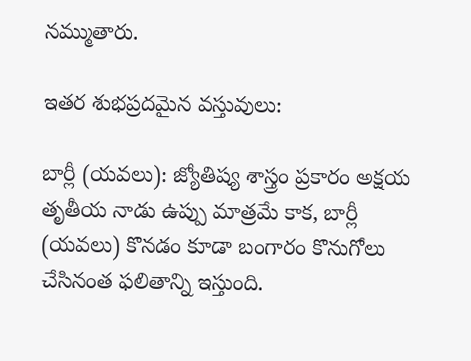నమ్ముతారు.

ఇతర శుభప్రదమైన వస్తువులు:

బార్లీ (యవలు): జ్యోతిష్య శాస్త్రం ప్రకారం అక్షయ తృతీయ నాడు ఉప్పు మాత్రమే కాక, బార్లీ (యవలు) కొనడం కూడా బంగారం కొనుగోలు చేసినంత ఫలితాన్ని ఇస్తుంది.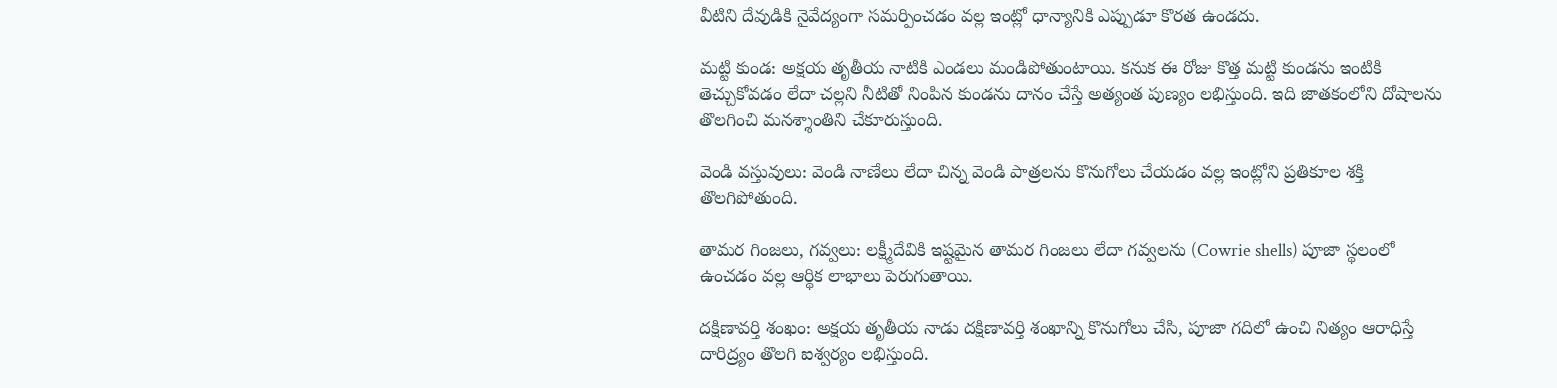వీటిని దేవుడికి నైవేద్యంగా సమర్పించడం వల్ల ఇంట్లో ధాన్యానికి ఎప్పుడూ కొరత ఉండదు.

మట్టి కుండ: అక్షయ తృతీయ నాటికి ఎండలు మండిపోతుంటాయి. కనుక ఈ రోజు కొత్త మట్టి కుండను ఇంటికి తెచ్చుకోవడం లేదా చల్లని నీటితో నింపిన కుండను దానం చేస్తే అత్యంత పుణ్యం లభిస్తుంది. ఇది జాతకంలోని దోషాలను తొలగించి మనశ్శాంతిని చేకూరుస్తుంది.

వెండి వస్తువులు: వెండి నాణేలు లేదా చిన్న వెండి పాత్రలను కొనుగోలు చేయడం వల్ల ఇంట్లోని ప్రతికూల శక్తి తొలగిపోతుంది.

తామర గింజలు, గవ్వలు: లక్ష్మీదేవికి ఇష్టమైన తామర గింజలు లేదా గవ్వలను (Cowrie shells) పూజా స్థలంలో ఉంచడం వల్ల ఆర్థిక లాభాలు పెరుగుతాయి.

దక్షిణావర్తి శంఖం: అక్షయ తృతీయ నాడు దక్షిణావర్తి శంఖాన్ని కొనుగోలు చేసి, పూజా గదిలో ఉంచి నిత్యం ఆరాధిస్తే దారిద్ర్యం తొలగి ఐశ్వర్యం లభిస్తుంది.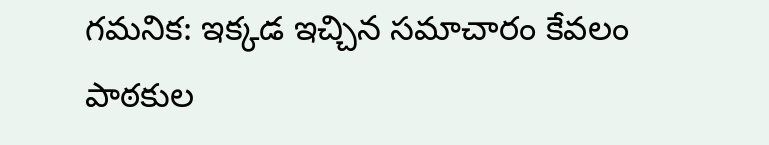గమనిక: ఇక్కడ ఇచ్చిన సమాచారం కేవలం పాఠకుల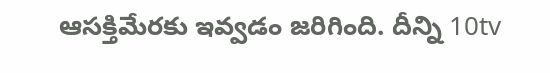ఆసక్తిమేరకు ఇవ్వడం జరిగింది. దీన్ని 10tv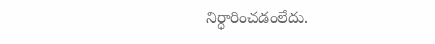నిర్ధారించడంలేదు.